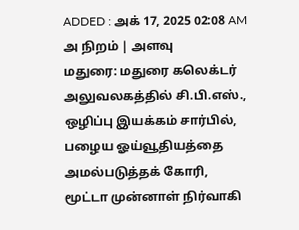ADDED : அக் 17, 2025 02:08 AM
அ நிறம் | அளவு
மதுரை: மதுரை கலெக்டர் அலுவலகத்தில் சி.பி.எஸ்., ஒழிப்பு இயக்கம் சார்பில், பழைய ஓய்வூதியத்தை அமல்படுத்தக் கோரி, மூட்டா முன்னாள் நிர்வாகி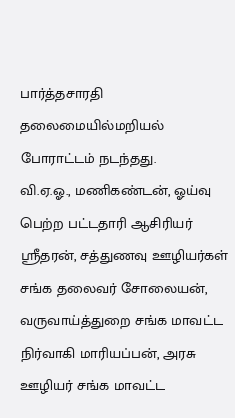பார்த்தசாரதி தலைமையில்மறியல் போராட்டம் நடந்தது.
வி.ஏ.ஓ., மணிகண்டன், ஓய்வு பெற்ற பட்டதாரி ஆசிரியர் ஸ்ரீதரன், சத்துணவு ஊழியர்கள் சங்க தலைவர் சோலையன், வருவாய்த்துறை சங்க மாவட்ட நிர்வாகி மாரியப்பன், அரசு ஊழியர் சங்க மாவட்ட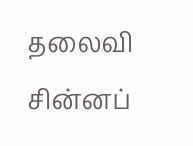தலைவி சின்னப்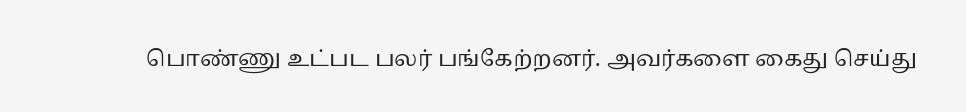பொண்ணு உட்பட பலர் பங்கேற்றனர். அவர்களை கைது செய்து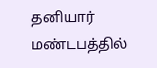தனியார் மண்டபத்தில்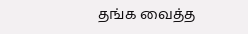தங்க வைத்த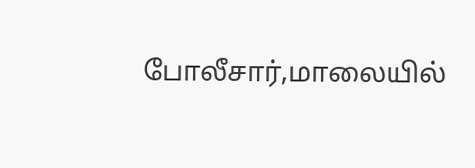போலீசார்,மாலையில்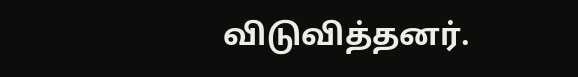விடுவித்தனர்.